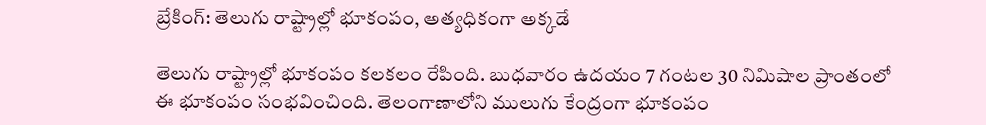బ్రేకింగ్: తెలుగు రాష్ట్రాల్లో భూకంపం, అత్యధికంగా అక్కడే

తెలుగు రాష్ట్రాల్లో భూకంపం కలకలం రేపింది. బుధవారం ఉదయం 7 గంటల 30 నిమిషాల ప్రాంతంలో ఈ భూకంపం సంభవించింది. తెలంగాణాలోని ములుగు కేంద్రంగా భూకంపం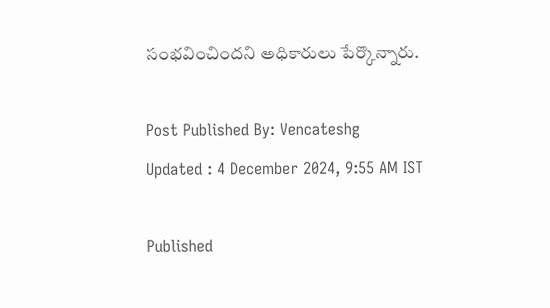సంభవించిందని అధికారులు పేర్కొన్నారు.

Post Published By: Vencateshg
Updated : 4 December 2024, 9:55 AM IST

Published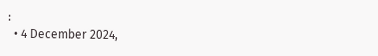:
  • 4 December 2024,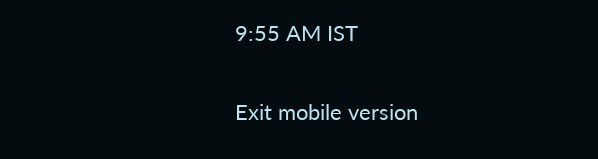9:55 AM IST

Exit mobile version